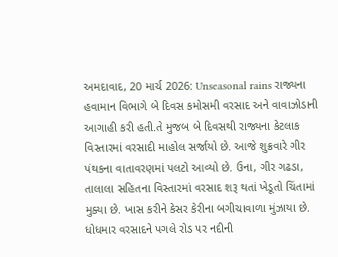અમદાવાદ, 20 માર્ચ 2026: Unseasonal rains રાજ્યના હવામાન વિભાગે બે દિવસ કમોસમી વરસાદ અને વાવાઝોડાની આગાહી કરી હતી.તે મુજબ બે દિવસથી રાજ્યના કેટલાક વિસ્તારમાં વરસાદી માહોલ સર્જાયો છે. આજે શુક્રવારે ગીર પંથકના વાતાવરણમાં પલટો આવ્યો છે. ઉના, ગીર ગઢડા, તાલાલા સહિતના વિસ્તારમાં વરસાદ શરૂ થતાં ખેડૂતો ચિંતામાં મુક્યા છે. ખાસ કરીને કેસર કેરીના બગીચાવાળા મુંઝાયા છે. ધોધમાર વરસાદને પગલે રોડ પર નદીની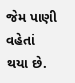જેમ પાણી વહેતાં થયા છે.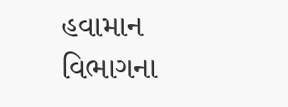હવામાન વિભાગના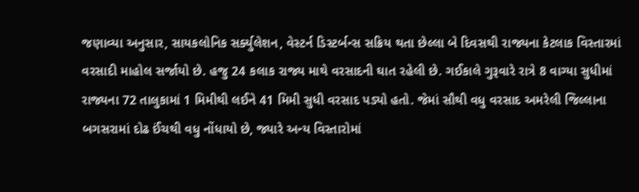જણાવ્યા અનુસાર, સાયકલોનિક સર્ક્યુલેશન, વેસ્ટર્ન ડિસ્ટર્બન્સ સક્રિય થતા છેલ્લા બે દિવસથી રાજ્યના કેટલાક વિસ્તારમાં વરસાદી માહોલ સર્જાયો છે. હજુ 24 કલાક રાજ્ય માથે વરસાદની ઘાત રહેલી છે. ગઈકાલે ગુરૂવારે રાત્રે 8 વાગ્યા સુધીમાં રાજ્યના 72 તાલુકામાં 1 મિમીથી લઈને 41 મિમી સુધી વરસાદ પડ્યો હતો. જેમાં સૌથી વધુ વરસાદ અમરેલી જિલ્લાના બગસરામાં દોઢ ઈંચથી વધુ નોંધાયો છે, જ્યારે અન્ય વિસ્તારોમાં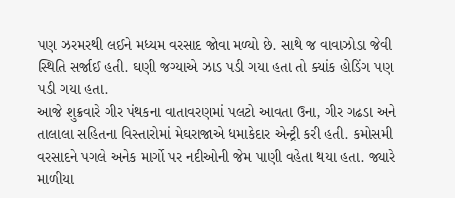પણ ઝરમરથી લઈને મધ્યમ વરસાદ જોવા મળ્યો છે. સાથે જ વાવાઝોડા જેવી સ્થિતિ સર્જાઈ હતી. ઘણી જગ્યાએ ઝાડ પડી ગયા હતા તો ક્યાંક હોડિંગ પણ પડી ગયા હતા.
આજે શુક્રવારે ગીર પંથકના વાતાવરણમાં પલટો આવતા ઉના, ગીર ગઢડા અને તાલાલા સહિતના વિસ્તારોમાં મેઘરાજાએ ધમાકેદાર એન્ટ્રી કરી હતી. કમોસમી વરસાદને પગલે અનેક માર્ગો પર નદીઓની જેમ પાણી વહેતા થયા હતા. જ્યારે માળીયા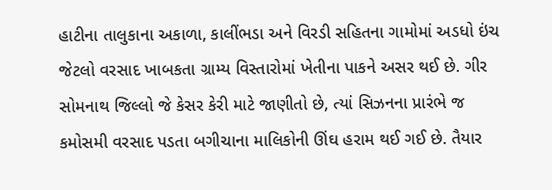હાટીના તાલુકાના અકાળા, કાલીંભડા અને વિરડી સહિતના ગામોમાં અડધો ઇંચ જેટલો વરસાદ ખાબકતા ગ્રામ્ય વિસ્તારોમાં ખેતીના પાકને અસર થઈ છે. ગીર સોમનાથ જિલ્લો જે કેસર કેરી માટે જાણીતો છે, ત્યાં સિઝનના પ્રારંભે જ કમોસમી વરસાદ પડતા બગીચાના માલિકોની ઊંઘ હરામ થઈ ગઈ છે. તૈયાર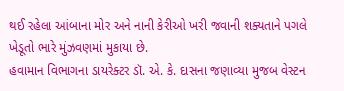થઈ રહેલા આંબાના મોર અને નાની કેરીઓ ખરી જવાની શક્યતાને પગલે ખેડૂતો ભારે મુંઝવણમાં મુકાયા છે.
હવામાન વિભાગના ડાયરેક્ટર ડૉ. એ. કે. દાસના જણાવ્યા મુજબ વેસ્ટન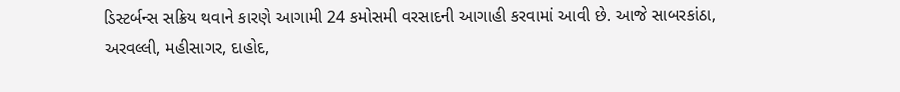ડિસ્ટર્બન્સ સક્રિય થવાને કારણે આગામી 24 કમોસમી વરસાદની આગાહી કરવામાં આવી છે. આજે સાબરકાંઠા, અરવલ્લી, મહીસાગર, દાહોદ,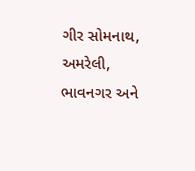ગીર સોમનાથ, અમરેલી, ભાવનગર અને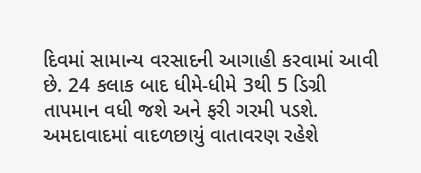દિવમાં સામાન્ય વરસાદની આગાહી કરવામાં આવી છે. 24 કલાક બાદ ધીમે-ધીમે 3થી 5 ડિગ્રી તાપમાન વધી જશે અને ફરી ગરમી પડશે. અમદાવાદમાં વાદળછાયું વાતાવરણ રહેશે